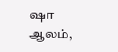ஷா ஆலம்,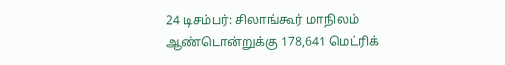24 டிசம்பர்: சிலாங்கூர் மாநிலம் ஆண்டொன்றுக்கு 178,641 மெட்ரிக்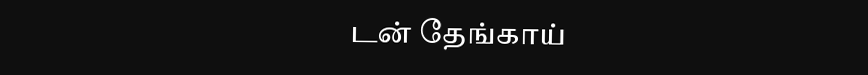டன் தேங்காய்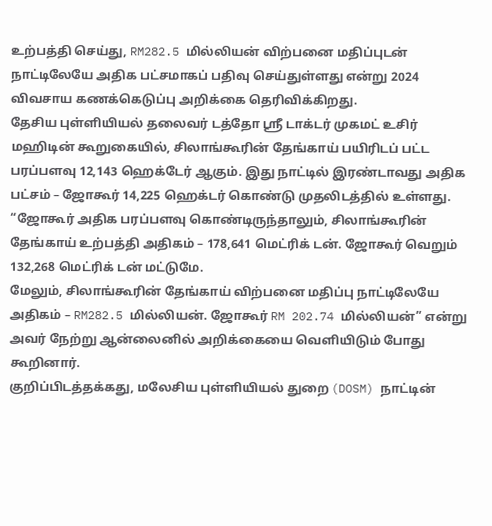உற்பத்தி செய்து, RM282.5 மில்லியன் விற்பனை மதிப்புடன் நாட்டிலேயே அதிக பட்சமாகப் பதிவு செய்துள்ளது என்று 2024 விவசாய கணக்கெடுப்பு அறிக்கை தெரிவிக்கிறது.
தேசிய புள்ளியியல் தலைவர் டத்தோ ஸ்ரீ டாக்டர் முகமட் உசிர் மஹிடின் கூறுகையில், சிலாங்கூரின் தேங்காய் பயிரிடப் பட்ட பரப்பளவு 12,143 ஹெக்டேர் ஆகும். இது நாட்டில் இரண்டாவது அதிக பட்சம் – ஜோகூர் 14,225 ஹெக்டர் கொண்டு முதலிடத்தில் உள்ளது.
“ஜோகூர் அதிக பரப்பளவு கொண்டிருந்தாலும், சிலாங்கூரின் தேங்காய் உற்பத்தி அதிகம் – 178,641 மெட்ரிக் டன். ஜோகூர் வெறும் 132,268 மெட்ரிக் டன் மட்டுமே.
மேலும், சிலாங்கூரின் தேங்காய் விற்பனை மதிப்பு நாட்டிலேயே அதிகம் – RM282.5 மில்லியன். ஜோகூர் RM 202.74 மில்லியன்” என்று அவர் நேற்று ஆன்லைனில் அறிக்கையை வெளியிடும் போது கூறினார்.
குறிப்பிடத்தக்கது, மலேசிய புள்ளியியல் துறை (DOSM) நாட்டின்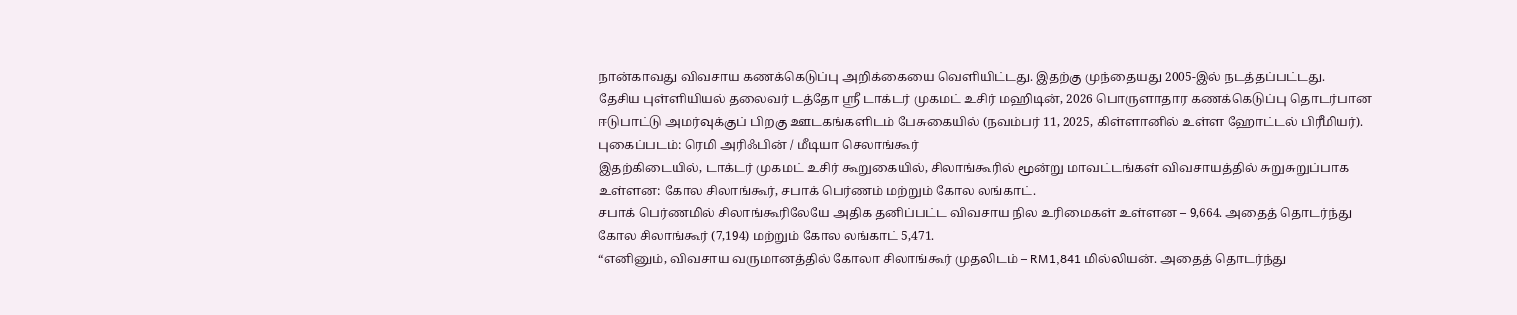நான்காவது விவசாய கணக்கெடுப்பு அறிக்கையை வெளியிட்டது. இதற்கு முந்தையது 2005-இல் நடத்தப்பட்டது.
தேசிய புள்ளியியல் தலைவர் டத்தோ ஸ்ரீ டாக்டர் முகமட் உசிர் மஹிடின், 2026 பொருளாதார கணக்கெடுப்பு தொடர்பான ஈடுபாட்டு அமர்வுக்குப் பிறகு ஊடகங்களிடம் பேசுகையில் (நவம்பர் 11, 2025, கிள்ளானில் உள்ள ஹோட்டல் பிரீமியர்). புகைப்படம்: ரெமி அரிஃபின் / மீடியா செலாங்கூர்
இதற்கிடையில், டாக்டர் முகமட் உசிர் கூறுகையில், சிலாங்கூரில் மூன்று மாவட்டங்கள் விவசாயத்தில் சுறுசுறுப்பாக உள்ளன: கோல சிலாங்கூர், சபாக் பெர்ணம் மற்றும் கோல லங்காட்.
சபாக் பெர்ணமில் சிலாங்கூரிலேயே அதிக தனிப்பட்ட விவசாய நில உரிமைகள் உள்ளன – 9,664. அதைத் தொடர்ந்து கோல சிலாங்கூர் (7,194) மற்றும் கோல லங்காட் 5,471.
“எனினும், விவசாய வருமானத்தில் கோலா சிலாங்கூர் முதலிடம் – RM1,841 மில்லியன். அதைத் தொடர்ந்து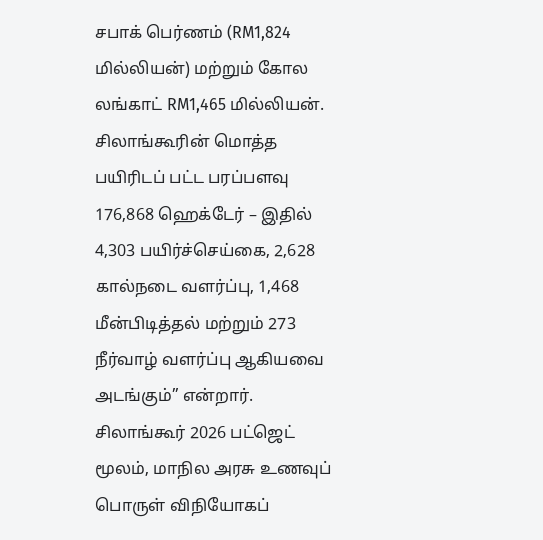சபாக் பெர்ணம் (RM1,824 மில்லியன்) மற்றும் கோல லங்காட் RM1,465 மில்லியன்.
சிலாங்கூரின் மொத்த பயிரிடப் பட்ட பரப்பளவு 176,868 ஹெக்டேர் – இதில் 4,303 பயிர்ச்செய்கை, 2,628 கால்நடை வளர்ப்பு, 1,468 மீன்பிடித்தல் மற்றும் 273 நீர்வாழ் வளர்ப்பு ஆகியவை அடங்கும்” என்றார்.
சிலாங்கூர் 2026 பட்ஜெட் மூலம், மாநில அரசு உணவுப் பொருள் விநியோகப்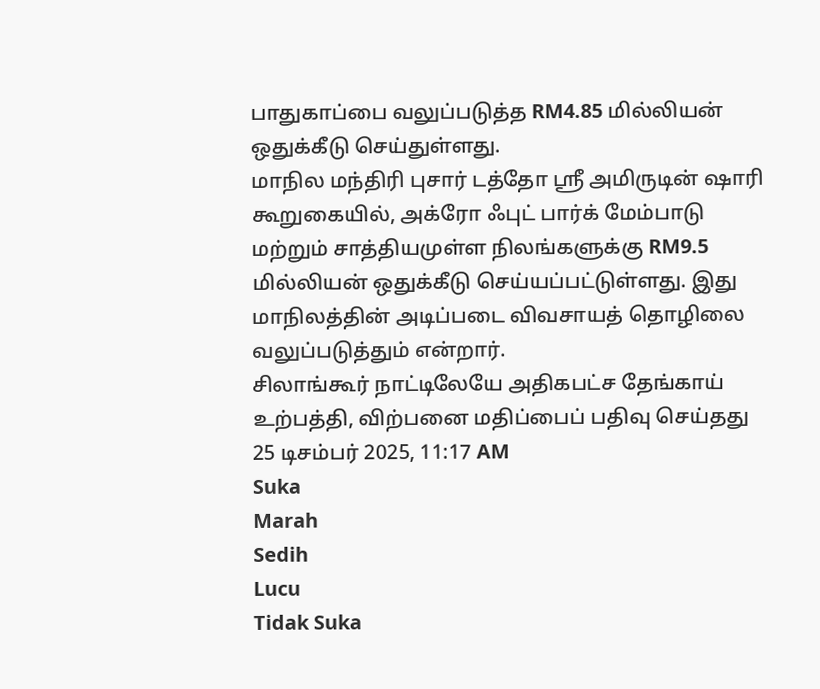பாதுகாப்பை வலுப்படுத்த RM4.85 மில்லியன் ஒதுக்கீடு செய்துள்ளது.
மாநில மந்திரி புசார் டத்தோ ஸ்ரீ அமிருடின் ஷாரி கூறுகையில், அக்ரோ ஃபுட் பார்க் மேம்பாடு மற்றும் சாத்தியமுள்ள நிலங்களுக்கு RM9.5 மில்லியன் ஒதுக்கீடு செய்யப்பட்டுள்ளது. இது மாநிலத்தின் அடிப்படை விவசாயத் தொழிலை வலுப்படுத்தும் என்றார்.
சிலாங்கூர் நாட்டிலேயே அதிகபட்ச தேங்காய் உற்பத்தி, விற்பனை மதிப்பைப் பதிவு செய்தது
25 டிசம்பர் 2025, 11:17 AM
Suka
Marah
Sedih
Lucu
Tidak Suka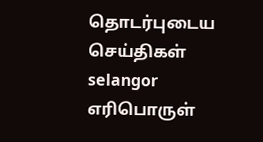தொடர்புடைய செய்திகள்
selangor
எரிபொருள்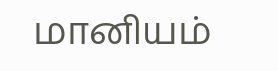மானியம்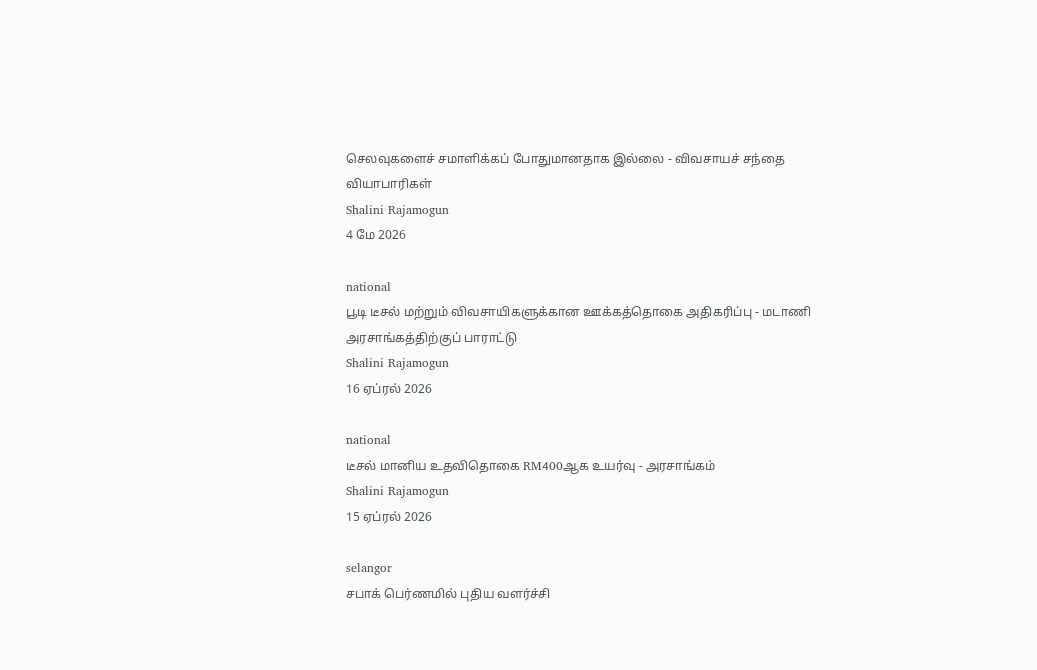செலவுகளைச் சமாளிக்கப் போதுமானதாக இல்லை - விவசாயச் சந்தை வியாபாரிகள்
Shalini Rajamogun
4 மே 2026

national
பூடி டீசல் மற்றும் விவசாயிகளுக்கான ஊக்கத்தொகை அதிகரிப்பு - மடாணி அரசாங்கத்திற்குப் பாராட்டு
Shalini Rajamogun
16 ஏப்ரல் 2026

national
டீசல் மானிய உதவிதொகை RM400ஆக உயர்வு - அரசாங்கம்
Shalini Rajamogun
15 ஏப்ரல் 2026

selangor
சபாக் பெர்ணமில் புதிய வளர்ச்சி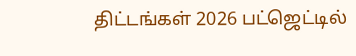திட்டங்கள் 2026 பட்ஜெட்டில்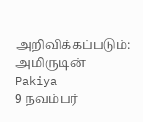அறிவிக்கப்படும்: அமிருடின்
Pakiya
9 நவம்பர்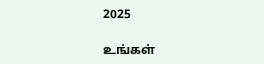2025

உங்கள்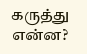கருத்து என்ன?